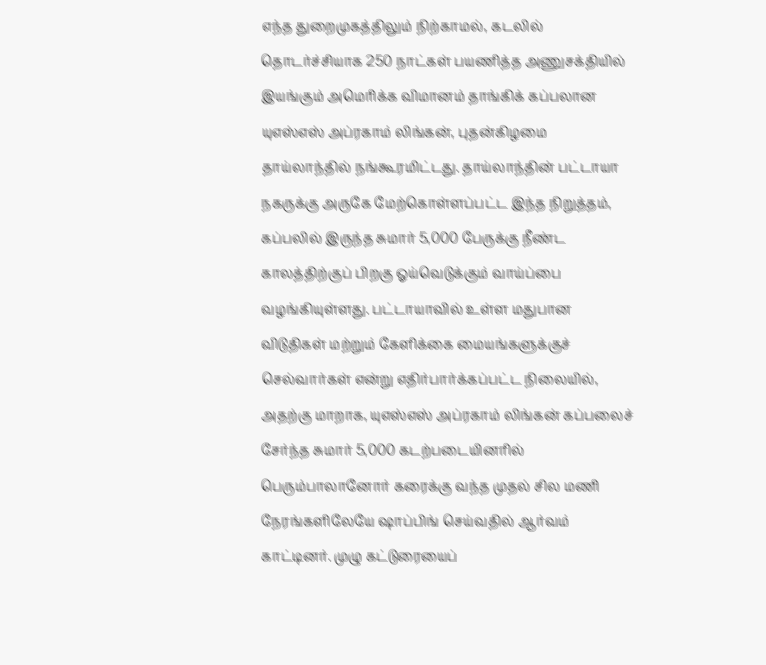எந்த துறைமுகத்திலும் நிற்காமல், கடலில் தொடர்ச்சியாக 250 நாட்கள் பயணித்த அணுசக்தியில் இயங்கும் அமெரிக்க விமானம் தாங்கிக் கப்பலான யுஎஸ்எஸ் அப்ரகாம் லிங்கன், புதன்கிழமை தாய்லாந்தில் நங்கூரமிட்டது. தாய்லாந்தின் பட்டாயா நகருக்கு அருகே மேற்கொள்ளப்பட்ட இந்த நிறுத்தம், கப்பலில் இருந்த சுமார் 5,000 பேருக்கு நீண்ட காலத்திற்குப் பிறகு ஓய்வெடுக்கும் வாய்ப்பை வழங்கியுள்ளது. பட்டாயாவில் உள்ள மதுபான விடுதிகள் மற்றும் கேளிக்கை மையங்களுக்குச் செல்வார்கள் என்று எதிர்பார்க்கப்பட்ட நிலையில், அதற்கு மாறாக, யுஎஸ்எஸ் அப்ரகாம் லிங்கன் கப்பலைச் சேர்ந்த சுமார் 5,000 கடற்படையினரில் பெரும்பாலானோர் கரைக்கு வந்த முதல் சில மணி நேரங்களிலேயே ஷாப்பிங் செய்வதில் ஆர்வம் காட்டினர். முழு கட்டுரையைப்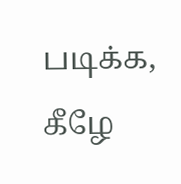படிக்க, கீழே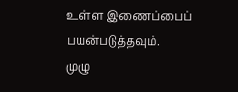உள்ள இணைப்பைப் பயன்படுத்தவும்.
முழு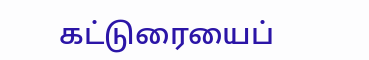கட்டுரையைப்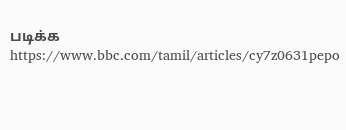படிக்க
https://www.bbc.com/tamil/articles/cy7z0631pepo